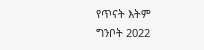የጥናት እትም
ግንቦት 2022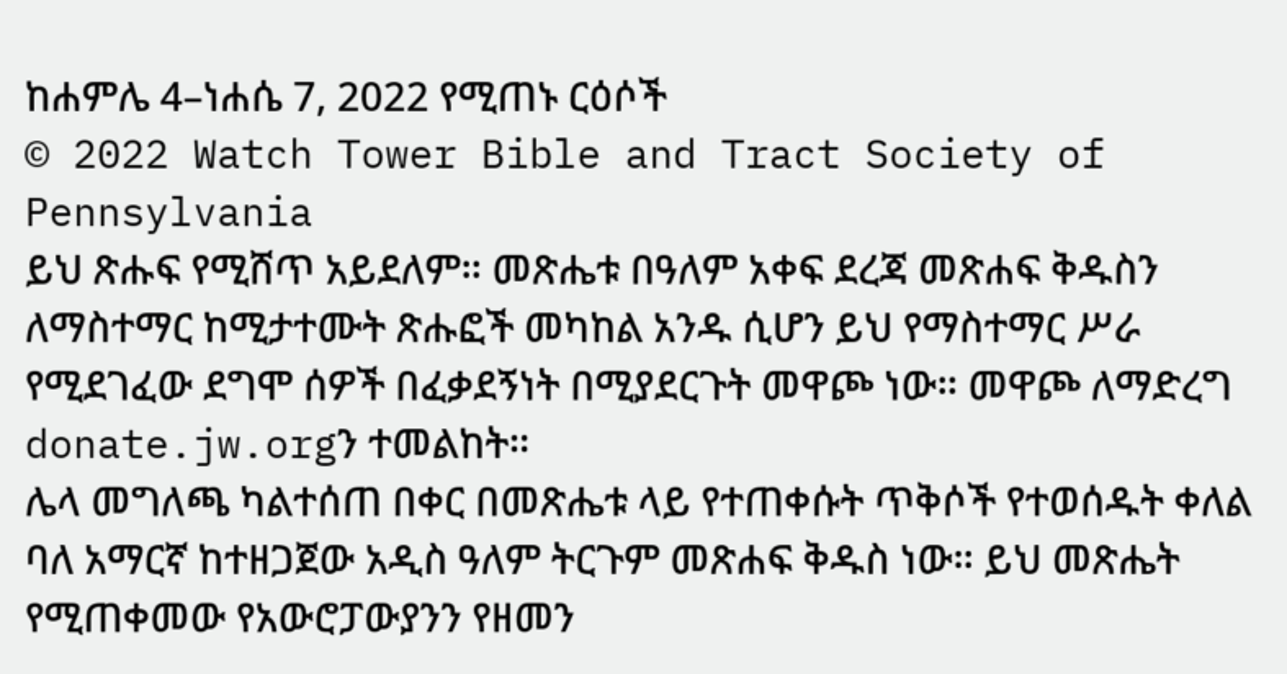ከሐምሌ 4–ነሐሴ 7, 2022 የሚጠኑ ርዕሶች
© 2022 Watch Tower Bible and Tract Society of Pennsylvania
ይህ ጽሑፍ የሚሸጥ አይደለም። መጽሔቱ በዓለም አቀፍ ደረጃ መጽሐፍ ቅዱስን ለማስተማር ከሚታተሙት ጽሑፎች መካከል አንዱ ሲሆን ይህ የማስተማር ሥራ የሚደገፈው ደግሞ ሰዎች በፈቃደኝነት በሚያደርጉት መዋጮ ነው። መዋጮ ለማድረግ donate.jw.orgን ተመልከት።
ሌላ መግለጫ ካልተሰጠ በቀር በመጽሔቱ ላይ የተጠቀሱት ጥቅሶች የተወሰዱት ቀለል ባለ አማርኛ ከተዘጋጀው አዲስ ዓለም ትርጉም መጽሐፍ ቅዱስ ነው። ይህ መጽሔት የሚጠቀመው የአውሮፓውያንን የዘመን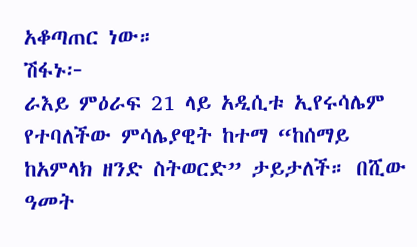አቆጣጠር ነው።
ሽፋኑ፦
ራእይ ምዕራፍ 21 ላይ አዲሲቱ ኢየሩሳሌም የተባለችው ምሳሌያዊት ከተማ “ከሰማይ ከአምላክ ዘንድ ስትወርድ” ታይታለች። በሺው ዓመት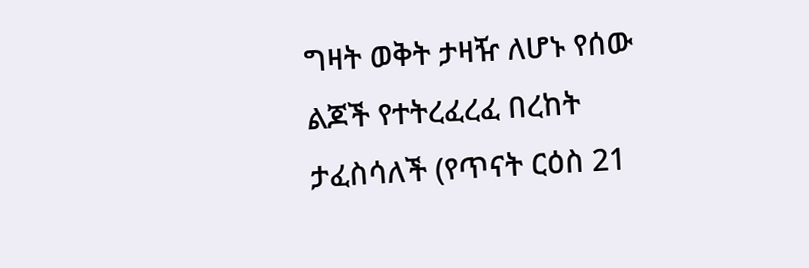ግዛት ወቅት ታዛዥ ለሆኑ የሰው ልጆች የተትረፈረፈ በረከት ታፈስሳለች (የጥናት ርዕስ 21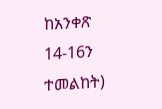ከአንቀጽ 14-16ን ተመልከት)